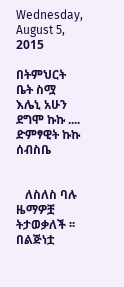Wednesday, August 5, 2015

በትምህርት ቤት ስሟ እሌኒ አሁን ደግሞ ኩኩ .... ድምፃዊት ኩኩ ሰብስቤ


   ለስለስ ባሉ ዜማዎቿ ትታወቃለች ፡፡ በልጅነቷ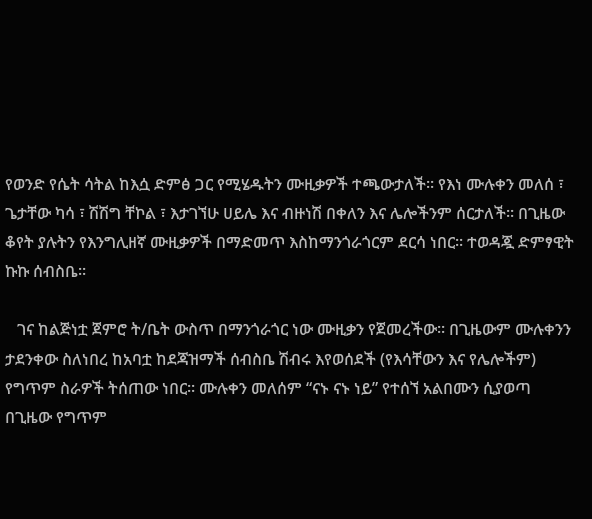የወንድ የሴት ሳትል ከእሷ ድምፅ ጋር የሚሄዱትን ሙዚቃዎች ተጫውታለች፡፡ የእነ ሙሉቀን መለሰ ፣ ጌታቸው ካሳ ፣ ሽሽግ ቸኮል ፣ እታገኘሁ ሀይሌ እና ብዙነሽ በቀለን እና ሌሎችንም ሰርታለች፡፡ በጊዜው ቆየት ያሉትን የእንግሊዘኛ ሙዚቃዎች በማድመጥ እስከማንጎራጎርም ደርሳ ነበር፡፡ ተወዳጇ ድምፃዊት ኩኩ ሰብስቤ፡፡

   ገና ከልጅነቷ ጀምሮ ት/ቤት ውስጥ በማንጎራጎር ነው ሙዚቃን የጀመረችው፡፡ በጊዜውም ሙሉቀንን ታደንቀው ስለነበረ ከአባቷ ከደጃዝማች ሰብስቤ ሽብሩ እየወሰደች (የእሳቸውን እና የሌሎችም) የግጥም ስራዎች ትሰጠው ነበር፡፡ ሙሉቀን መለሰም “ናኑ ናኑ ነይ” የተሰኘ አልበሙን ሲያወጣ በጊዜው የግጥም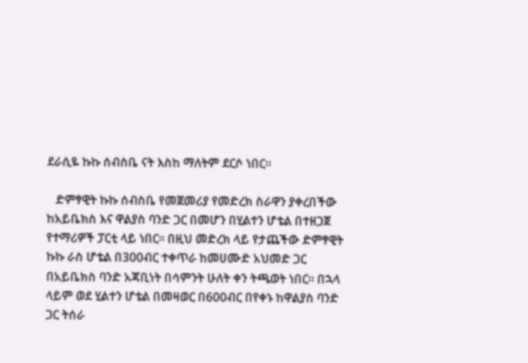ደራሲዬ ኩኩ ሰብስቤ ናት እስከ ማለትም ደርሶ ነበር፡፡

   ድምፃዊት ኩኩ ሰብስቤ የመጀመሪያ የመድረክ ስራዋን ያቀረበችው ከአይቤክስ እና ዋልያስ ባንድ ጋር በመሆን በሂልተን ሆቴል በተዘጋጀ የተማሪዎች ፓርቲ ላይ ነበር፡፡ በዚህ መድረክ ላይ የታጨችው ድምፃዊት ኩኩ ራስ ሆቴል በ300ብር ተቀጥራ ከመሀሙድ አህመድ ጋር በአይቤክስ ባንድ አጃቢነት በሳምንት ሁለት ቀን ትጫወት ነበር፡፡ በኋላ ላይም ወደ ሂልተን ሆቴል በመዛወር በ600ብር በየቀኑ ከዋልያስ ባንድ ጋር ትሰራ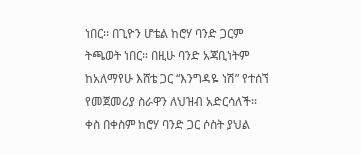ነበር፡፡ በጊዮን ሆቴል ከሮሃ ባንድ ጋርም ትጫወት ነበር፡፡ በዚሁ ባንድ አጃቢነትም ከአለማየሁ እሸቴ ጋር “እንግዳዬ ነሽ” የተሰኘ የመጀመሪያ ስራዋን ለህዝብ አድርሳለች፡፡ ቀስ በቀስም ከሮሃ ባንድ ጋር ሶስት ያህል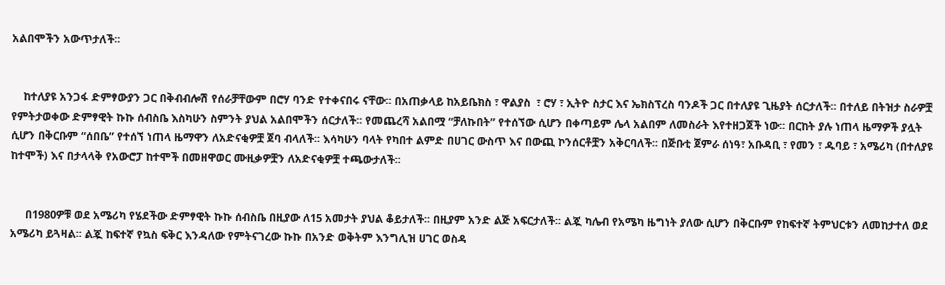አልበሞችን አውጥታለች፡፡


    ከተለያዩ አንጋፋ ድምፃውያን ጋር በቅብብሎሽ የሰራቻቸውም በሮሃ ባንድ የተቀናበሩ ናቸው፡፡ በአጠቃላይ ከአይቤክስ ፣ ዋልያስ  ፣ ሮሃ ፣ ኢትዮ ስታር እና ኤክስፕረስ ባንዶች ጋር በተለያዩ ጊዜያት ሰርታለች፡፡ በተለይ በትዝታ ስራዎቿ የምትታወቀው ድምፃዊት ኩኩ ሰብስቤ እስካሁን ስምንት ያህል አልበሞችን ሰርታለች፡፡ የመጨረሻ አልበሟ “ቻለኩበት” የተሰኘው ሲሆን በቀጣይም ሌላ አልበም ለመስራት እየተዘጋጀች ነው፡፡ በርከት ያሉ ነጠላ ዜማዎች ያሏት ሲሆን በቅርቡም “ሰበቤ” የተሰኘ ነጠላ ዜማዋን ለአድናቂዎቿ ጀባ ብላለች፡፡ እሳካሁን ባላት የካበተ ልምድ በሀገር ውስጥ እና በውጪ ኮንሰርቶቿን አቅርባለች፡፡ በጅቡቲ ጀምራ ሰነዓ፣ አቡዳቢ ፣ የመን ፣ ዱባይ ፣ አሜሪካ (በተለያዩ ከተሞች) እና በታላላቅ የአውሮፓ ከተሞች በመዘዋወር ሙዚቃዎቿን ለአድናቂዎቿ ተጫውታለች፡፡


     በ1980ዎቹ ወደ አሜሪካ የሄደችው ድምፃዊት ኩኩ ሰብስቤ በዚያው ለ15 አመታት ያህል ቆይታለች፡፡ በዚያም አንድ ልጅ አፍርታለች፡፡ ልጇ ካሌብ የአሜካ ዜግነት ያለው ሲሆን በቅርቡም የከፍተኛ ትምህርቱን ለመከታተለ ወደ አሜሪካ ይጓዛል፡፡ ልጇ ከፍተኛ የኳስ ፍቅር እንዳለው የምትናገረው ኩኩ በአንድ ወቅትም እንግሊዝ ሀገር ወስዳ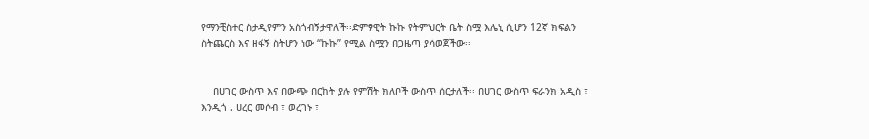የማንቺስተር ስታዲየምን አስጎብኝታዋለች፡፡ድምፃዊት ኩኩ የትምህርት ቤት ስሟ እሌኒ ሲሆን 12ኛ ክፍልን ስትጨርስ እና ዘፋኝ ስትሆን ነው “ኩኩ” የሚል ስሟን በጋዜጣ ያሳወጀችው፡፡


    በሀገር ውስጥ እና በውጭ በርከት ያሉ የምሽት ክለቦች ውስጥ ሰርታለች፡፡ በሀገር ውስጥ ፍራንክ አዲስ ፣ እንዲጎ . ሀረር መሶብ ፣ ወረገኑ ፣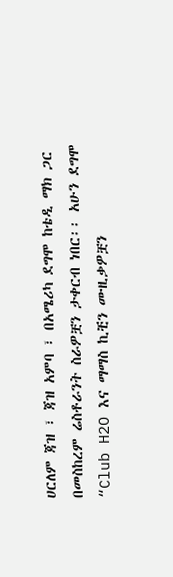ሀርለም ጃዝ ፣ ጃዝ አምባ ፣ በአሜሪካ ደግሞ ከቴዲ ማክ ጋር በመስከረም ሬስቶራንት ስራዎቿን ታቀርብ ነበር፡፡ አሁን ደግሞ “Club H2O እና ማማስ ኪቺን ሙዚቃዎቿን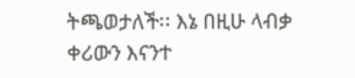ትጫወታለች፡፡ እኔ በዚሁ ላብቃ ቀሪውን እናንተ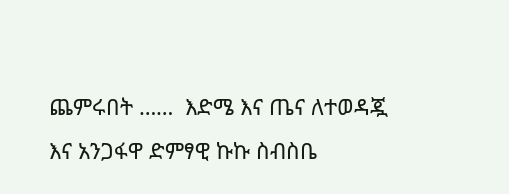ጨምሩበት ……  እድሜ እና ጤና ለተወዳጇ እና አንጋፋዋ ድምፃዊ ኩኩ ስብስቤ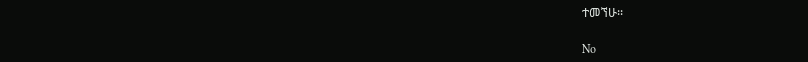ተመኘሁ፡፡

No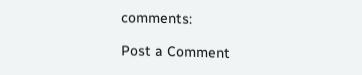comments:

Post a Comment